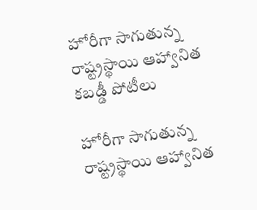హోరీగా సాగుతున్న రాష్ట్రస్థాయి ఆహ్వానిత కబడ్డీ పోటీలు

హోరీగా సాగుతున్న రాష్ట్రస్థాయి ఆహ్వానిత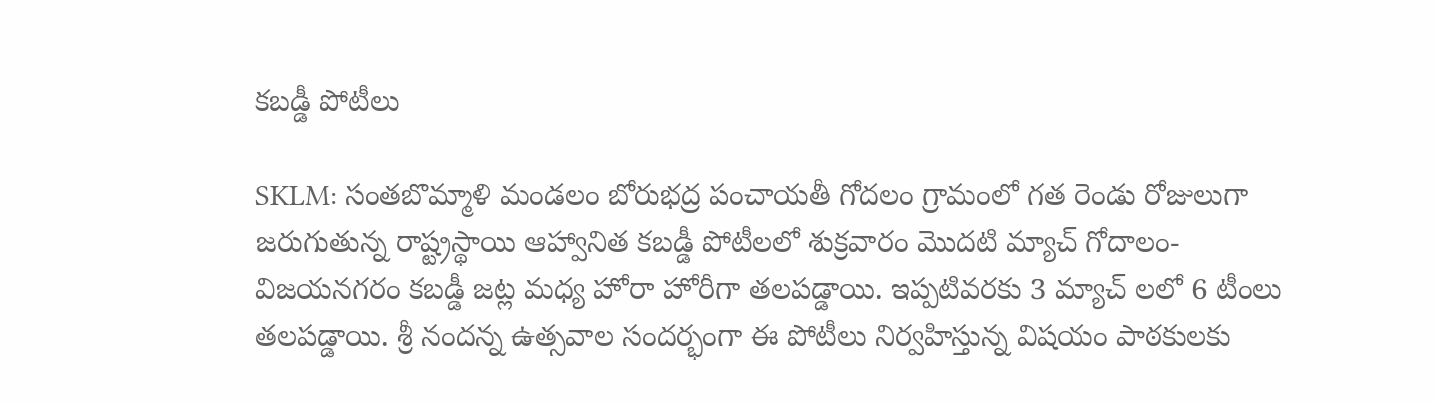కబడ్డీ పోటీలు

SKLM: సంతబొమ్మాళి మండలం బోరుభద్ర పంచాయతీ గోదలం గ్రామంలో గత రెండు రోజులుగా జరుగుతున్న రాష్ట్రస్థాయి ఆహ్వానిత కబడ్డీ పోటీలలో శుక్రవారం మొదటి మ్యాచ్ గోదాలం-విజయనగరం కబడ్డీ జట్ల మధ్య హోరా హోరీగా తలపడ్డాయి. ఇప్పటివరకు 3 మ్యాచ్ లలో 6 టీంలు తలపడ్డాయి. శ్రీ నందన్న ఉత్సవాల సందర్భంగా ఈ పోటీలు నిర్వహిస్తున్న విషయం పాఠకులకు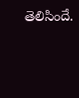తెలిసిందే.